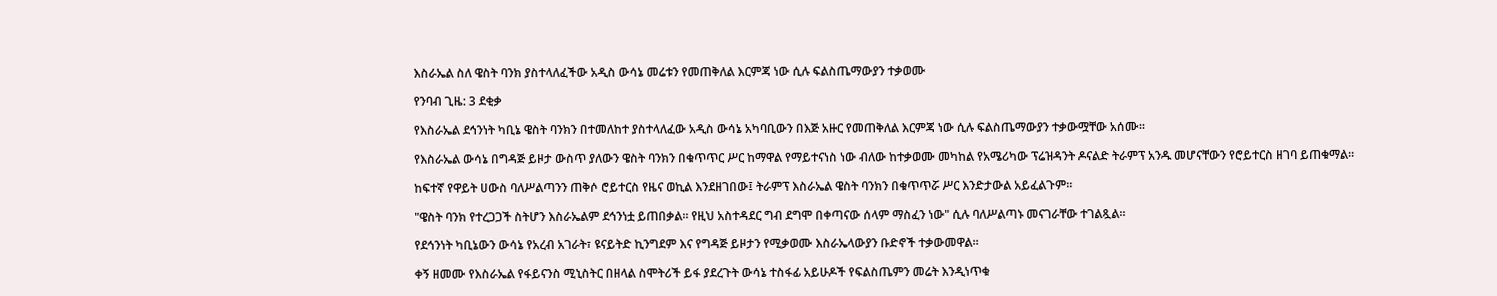እስራኤል ስለ ዌስት ባንክ ያስተላለፈችው አዲስ ውሳኔ መሬቱን የመጠቅለል እርምጃ ነው ሲሉ ፍልስጤማውያን ተቃወሙ

የንባብ ጊዜ: 3 ደቂቃ

የእስራኤል ደኅንነት ካቢኔ ዌስት ባንክን በተመለከተ ያስተላለፈው አዲስ ውሳኔ አካባቢውን በእጅ አዙር የመጠቅለል እርምጃ ነው ሲሉ ፍልስጤማውያን ተቃውሟቸው አሰሙ።

የእስራኤል ውሳኔ በግዳጅ ይዞታ ውስጥ ያለውን ዌስት ባንክን በቁጥጥር ሥር ከማዋል የማይተናነስ ነው ብለው ከተቃወሙ መካከል የአሜሪካው ፕሬዝዳንት ዶናልድ ትራምፕ አንዱ መሆናቸውን የሮይተርስ ዘገባ ይጠቁማል።

ከፍተኛ የዋይት ሀውስ ባለሥልጣንን ጠቅሶ ሮይተርስ የዜና ወኪል እንደዘገበው፤ ትራምፕ እስራኤል ዌስት ባንክን በቁጥጥሯ ሥር እንድታውል አይፈልጉም።

"ዌስት ባንክ የተረጋጋች ስትሆን እስራኤልም ደኅንነቷ ይጠበቃል። የዚህ አስተዳደር ግብ ደግሞ በቀጣናው ሰላም ማስፈን ነው" ሲሉ ባለሥልጣኑ መናገራቸው ተገልጿል።

የደኅንነት ካቢኔውን ውሳኔ የአረብ አገራት፣ ዩናይትድ ኪንግደም እና የግዳጅ ይዞታን የሚቃወሙ እስራኤላውያን ቡድኖች ተቃውመዋል።

ቀኝ ዘመሙ የእስራኤል የፋይናንስ ሚኒስትር በዘላል ስሞትሪች ይፋ ያደረጉት ውሳኔ ተስፋፊ አይሁዶች የፍልስጤምን መሬት እንዲነጥቁ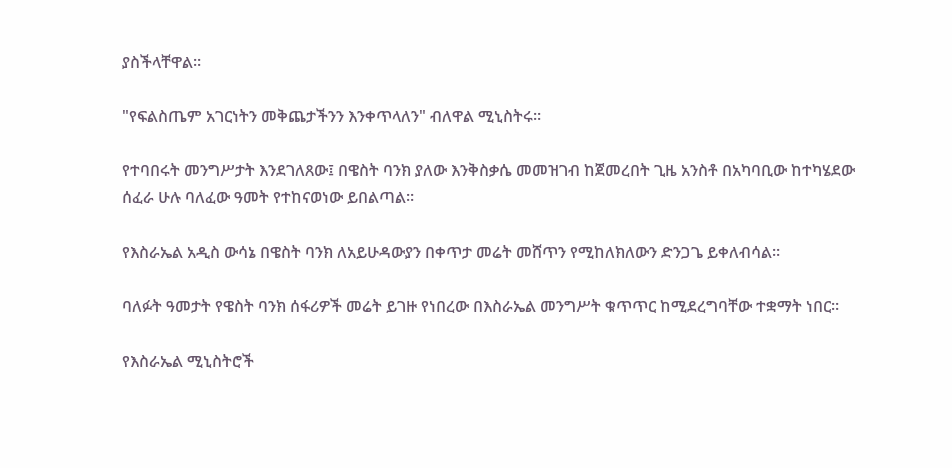ያስችላቸዋል።

"የፍልስጤም አገርነትን መቅጨታችንን እንቀጥላለን" ብለዋል ሚኒስትሩ።

የተባበሩት መንግሥታት እንደገለጸው፤ በዌስት ባንክ ያለው እንቅስቃሴ መመዝገብ ከጀመረበት ጊዜ አንስቶ በአካባቢው ከተካሄደው ሰፈራ ሁሉ ባለፈው ዓመት የተከናወነው ይበልጣል።

የእስራኤል አዲስ ውሳኔ በዌስት ባንክ ለአይሁዳውያን በቀጥታ መሬት መሸጥን የሚከለክለውን ድንጋጌ ይቀለብሳል።

ባለፉት ዓመታት የዌስት ባንክ ሰፋሪዎች መሬት ይገዙ የነበረው በእስራኤል መንግሥት ቁጥጥር ከሚደረግባቸው ተቋማት ነበር።

የእስራኤል ሚኒስትሮች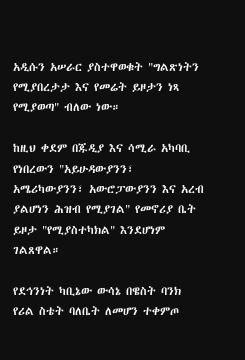አዲሱን አሠራር ያስተዋወቁት "ግልጽነትን የሚያበረታታ እና የመሬት ይዞታን ነጻ የሚያወጣ" ብለው ነው።

ከዚህ ቀደም በጁዲያ እና ሳሚራ አካባቢ የነበረውን "አይሁዳውያንን፣ አሜሪካውያንን፣ አውሮፓውያንን እና አረብ ያልሆነን ሕዝብ የሚያገል" የመኖሪያ ቤት ይዞታ "የሚያስተካክል" እንደሆነም ገልጸዋል።

የደኅንነት ካቢኔው ውሳኔ በዌስት ባንክ የሪል ስቴት ባለቤት ለመሆን ተቀምጦ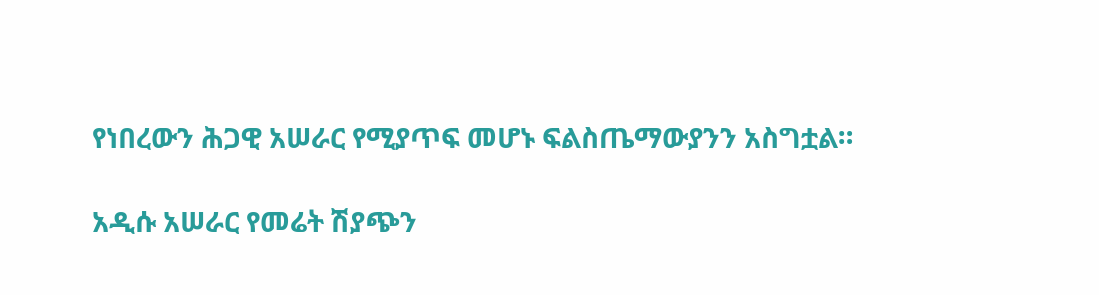የነበረውን ሕጋዊ አሠራር የሚያጥፍ መሆኑ ፍልስጤማውያንን አስግቷል።

አዲሱ አሠራር የመሬት ሽያጭን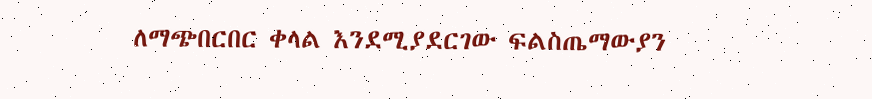ለማጭበርበር ቀላል እንደሚያደርገው ፍልስጤማውያን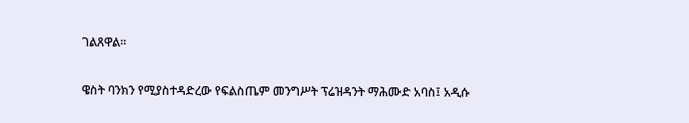ገልጸዋል።

ዌስት ባንክን የሚያስተዳድረው የፍልስጤም መንግሥት ፕሬዝዳንት ማሕሙድ አባስ፤ አዲሱ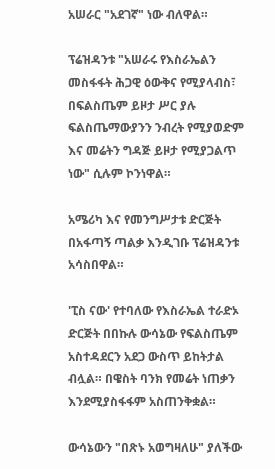አሠራር "አደገኛ" ነው ብለዋል።

ፕሬዝዳንቱ "አሠራሩ የእስራኤልን መስፋፋት ሕጋዊ ዕውቅና የሚያላብስ፣ በፍልስጤም ይዞታ ሥር ያሉ ፍልስጤማውያንን ንብረት የሚያወድም እና መሬትን ግዳጅ ይዞታ የሚያጋልጥ ነው" ሲሉም ኮንነዋል።

አሜሪካ እና የመንግሥታቱ ድርጅት በአፋጣኝ ጣልቃ እንዲገቡ ፕሬዝዳንቱ አሳስበዋል።

'ፒስ ናው' የተባለው የእስራኤል ተራድኦ ድርጅት በበኩሉ ውሳኔው የፍልስጤም አስተዳደርን አደጋ ውስጥ ይከትታል ብሏል። በዌስት ባንክ የመሬት ነጠቃን እንደሚያስፋፋም አስጠንቅቋል።

ውሳኔውን "በጽኑ አወግዛለሁ" ያለችው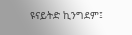ዩናይትድ ኪንግደም፤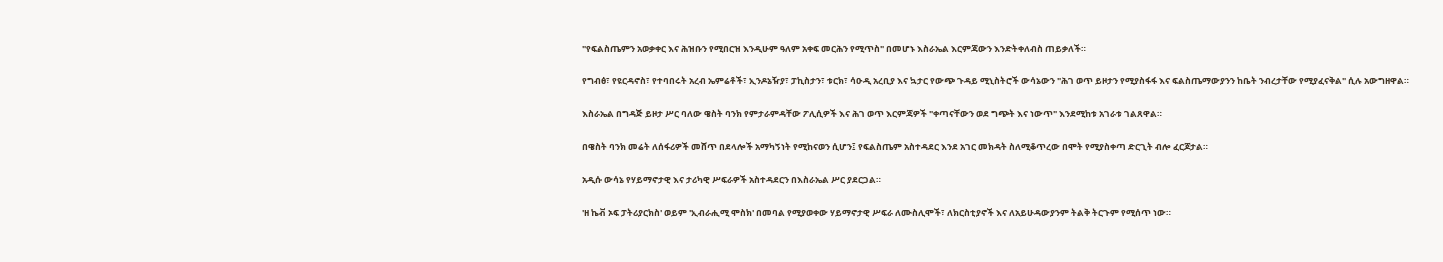"የፍልስጤምን አወቃቀር እና ሕዝቡን የሚበርዝ እንዲሁም ዓለም አቀፍ መርሕን የሚጥስ" በመሆኑ እስራኤል እርምጃውን እንድትቀለብስ ጠይቃለች።

የግብፅ፣ የዩርዳኖስ፣ የተባበሩት አረብ ኤምሬቶች፣ ኢንዶኔዥያ፣ ፓኪስታን፣ ቱርክ፣ ሳዑዲ አረቢያ እና ኳታር የውጭ ጉዳይ ሚኒስትሮች ውሳኔውን "ሕገ ወጥ ይዞታን የሚያስፋፋ እና ፍልስጤማውያንን ከቤት ንብረታቸው የሚያፈናቅል" ሲሉ አውግዘዋል።

እስራኤል በግዳጅ ይዞታ ሥር ባለው ዌስት ባንክ የምታራምዳቸው ፖሊሲዎች እና ሕገ ወጥ እርምጃዎች "ቀጣናቸውን ወደ ግጭት እና ነውጥ" እንደሚከቱ አገራቱ ገልጸዋል።

በዌስት ባንክ መሬት ለሰፋሪዎች መሸጥ በደላሎች አማካኝነት የሚከናወን ሲሆን፤ የፍልስጤም አስተዳደር እንደ አገር መክዳት ስለሚቆጥረው በሞት የሚያስቀጣ ድርጊት ብሎ ፈርጆታል።

አዲሱ ውሳኔ የሃይማኖታዊ እና ታሪካዊ ሥፍራዎች አስተዳደርን በእስራኤል ሥር ያደርጋል።

'ዘ ኬቭ ኦፍ ፓትሪያርክስ' ወይም 'ኢብራሒሚ ሞስክ' በመባል የሚያወቀው ሃይማኖታዊ ሥፍራ ለሙስሊሞች፣ ለክርስቲያኖች እና ለአይሁዳውያንም ትልቅ ትርጉም የሚሰጥ ነው።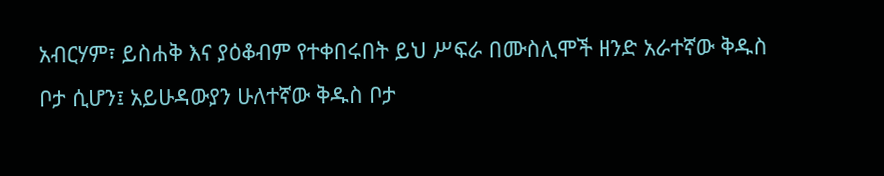አብርሃም፣ ይስሐቅ እና ያዕቆብም የተቀበሩበት ይህ ሥፍራ በሙስሊሞች ዘንድ አራተኛው ቅዱስ ቦታ ሲሆን፤ አይሁዳውያን ሁለተኛው ቅዱስ ቦታ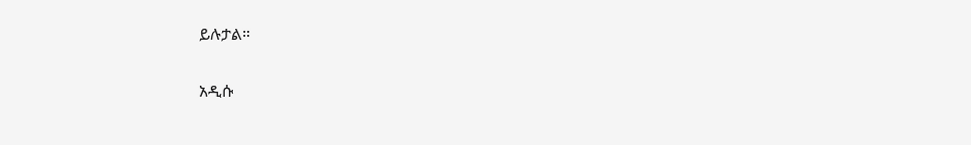ይሉታል።

አዲሱ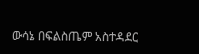ውሳኔ በፍልስጤም አስተዳደር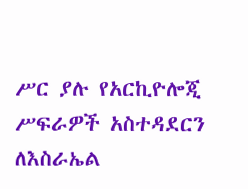ሥር ያሉ የአርኪዮሎጂ ሥፍራዎች አስተዳደርን ለእስራኤል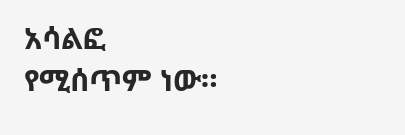አሳልፎ የሚሰጥም ነው።